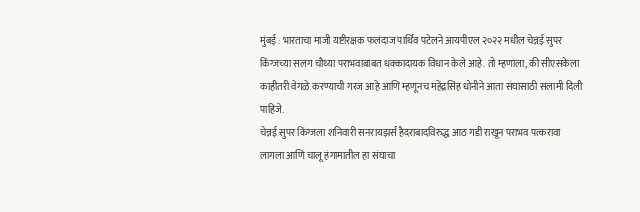मुंबई : भारताचा माजी यष्टीरक्षक फलंदाज पार्थिव पटेलने आयपीएल २०२२ मधील चेन्नई सुपर किंग्जच्या सलग चौथ्या पराभवाबाबत धक्कादायक विधान केले आहे. तो म्हणाला, की सीएसकेला काहीतरी वेगळे करण्याची गरज आहे आणि म्हणूनच महेंद्रसिंह धोनीने आता संघासाठी सलामी दिली पाहिजे.
चेन्नई सुपर किंग्जला शनिवारी सनरायझर्स हैदराबादविरुद्ध आठ गडी राखून पराभव पत्करावा लागला आणि चालू हंगामातील हा संघाचा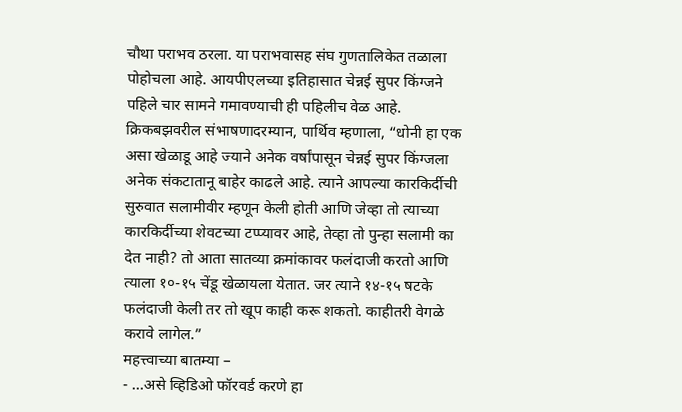चौथा पराभव ठरला. या पराभवासह संघ गुणतालिकेत तळाला पोहोचला आहे. आयपीएलच्या इतिहासात चेन्नई सुपर किंग्जने पहिले चार सामने गमावण्याची ही पहिलीच वेळ आहे.
क्रिकबझवरील संभाषणादरम्यान, पार्थिव म्हणाला, “धोनी हा एक असा खेळाडू आहे ज्याने अनेक वर्षांपासून चेन्नई सुपर किंग्जला अनेक संकटातानू बाहेर काढले आहे. त्याने आपल्या कारकिर्दीची सुरुवात सलामीवीर म्हणून केली होती आणि जेव्हा तो त्याच्या कारकिर्दीच्या शेवटच्या टप्प्यावर आहे, तेव्हा तो पुन्हा सलामी का देत नाही? तो आता सातव्या क्रमांकावर फलंदाजी करतो आणि त्याला १०-१५ चेंडू खेळायला येतात. जर त्याने १४-१५ षटके फलंदाजी केली तर तो खूप काही करू शकतो. काहीतरी वेगळे करावे लागेल.”
महत्त्वाच्या बातम्या –
- …असे व्हिडिओ फॉरवर्ड करणे हा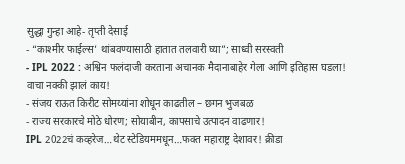सुद्धा गुन्हा आहे- तृप्ती देसाई
- “काश्मीर फाईल्स’ थांबवण्यासाठी हातात तलवारी घ्या”; साध्वी सरस्वती
- IPL 2022 : अश्विन फलंदाजी करताना अचानक मैदानाबाहेर गेला आणि इतिहास घडला! वाचा नक्की झालं काय!
- संजय राऊत किरीट सोमय्यांना शोधून काढतील – छगन भुजबळ
- राज्य सरकारचे मोठे धोरण; सोयाबीन, कापसाचे उत्पादन वाढणार!
IPL 2022चं कव्हरेज…थेट स्टेडियममधून…फक्त महाराष्ट्र देशावर! क्रीडा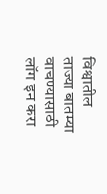विश्वातील ताज्या बातम्या वाचण्यासाठी लॉग इन करा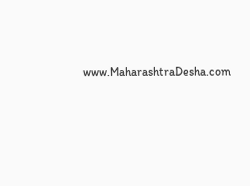www.MaharashtraDesha.com